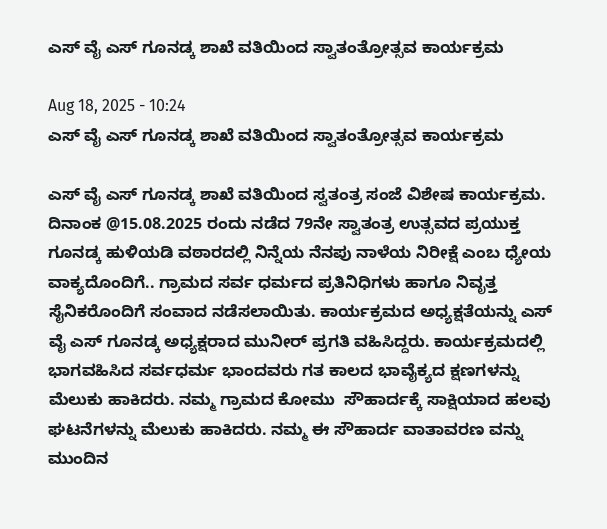ಎಸ್ ವೈ ಎಸ್ ಗೂನಡ್ಕ ಶಾಖೆ ವತಿಯಿಂದ ಸ್ವಾತಂತ್ರೋತ್ಸವ ಕಾರ್ಯಕ್ರಮ

Aug 18, 2025 - 10:24
ಎಸ್ ವೈ ಎಸ್ ಗೂನಡ್ಕ ಶಾಖೆ ವತಿಯಿಂದ ಸ್ವಾತಂತ್ರೋತ್ಸವ ಕಾರ್ಯಕ್ರಮ

ಎಸ್ ವೈ ಎಸ್ ಗೂನಡ್ಕ ಶಾಖೆ ವತಿಯಿಂದ ಸ್ವತಂತ್ರ ಸಂಜೆ ವಿಶೇಷ ಕಾರ್ಯಕ್ರಮ. ದಿನಾಂಕ @15.08.2025 ರಂದು ನಡೆದ 79ನೇ ಸ್ವಾತಂತ್ರ ಉತ್ಸವದ ಪ್ರಯುಕ್ತ ಗೂನಡ್ಕ ಹುಳಿಯಡಿ ವಠಾರದಲ್ಲಿ ನಿನ್ನೆಯ ನೆನಪು ನಾಳೆಯ ನಿರೀಕ್ಷೆ ಎಂಬ ಧ್ಯೇಯ ವಾಕ್ಯದೊಂದಿಗೆ.. ಗ್ರಾಮದ ಸರ್ವ ಧರ್ಮದ ಪ್ರತಿನಿಧಿಗಳು ಹಾಗೂ ನಿವೃತ್ತ ಸೈನಿಕರೊಂದಿಗೆ ಸಂವಾದ ನಡೆಸಲಾಯಿತು. ಕಾರ್ಯಕ್ರಮದ ಅಧ್ಯಕ್ಷತೆಯನ್ನು ಎಸ್ ವೈ ಎಸ್ ಗೂನಡ್ಕ ಅಧ್ಯಕ್ಷರಾದ ಮುನೀರ್ ಪ್ರಗತಿ ವಹಿಸಿದ್ದರು. ಕಾರ್ಯಕ್ರಮದಲ್ಲಿ ಭಾಗವಹಿಸಿದ ಸರ್ವಧರ್ಮ ಭಾಂದವರು ಗತ ಕಾಲದ ಭಾವೈಕ್ಯದ ಕ್ಷಣಗಳನ್ನು ಮೆಲುಕು ಹಾಕಿದರು. ನಮ್ಮ ಗ್ರಾಮದ ಕೋಮು  ಸೌಹಾರ್ದಕ್ಕೆ ಸಾಕ್ಷಿಯಾದ ಹಲವು ಘಟನೆಗಳನ್ನು ಮೆಲುಕು ಹಾಕಿದರು. ನಮ್ಮ ಈ ಸೌಹಾರ್ದ ವಾತಾವರಣ ವನ್ನು ಮುಂದಿನ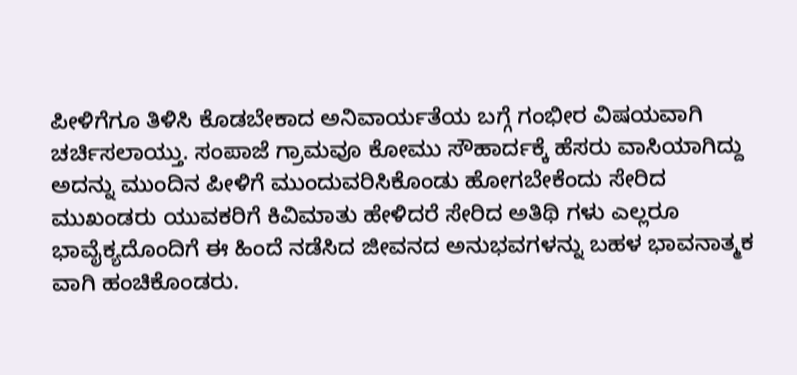ಪೀಳಿಗೆಗೂ ತಿಳಿಸಿ ಕೊಡಬೇಕಾದ ಅನಿವಾರ್ಯತೆಯ ಬಗ್ಗೆ ಗಂಭೀರ ವಿಷಯವಾಗಿ ಚರ್ಚಿಸಲಾಯ್ತು. ಸಂಪಾಜೆ ಗ್ರಾಮವೂ ಕೋಮು ಸೌಹಾರ್ದಕ್ಕೆ ಹೆಸರು ವಾಸಿಯಾಗಿದ್ದು ಅದನ್ನು ಮುಂದಿನ ಪೀಳಿಗೆ ಮುಂದುವರಿಸಿಕೊಂಡು ಹೋಗಬೇಕೆಂದು ಸೇರಿದ ಮುಖಂಡರು ಯುವಕರಿಗೆ ಕಿವಿಮಾತು ಹೇಳಿದರೆ ಸೇರಿದ ಅತಿಥಿ ಗಳು ಎಲ್ಲರೂ ಭಾವೈಕ್ಯದೊಂದಿಗೆ ಈ ಹಿಂದೆ ನಡೆಸಿದ ಜೀವನದ ಅನುಭವಗಳನ್ನು ಬಹಳ ಭಾವನಾತ್ಮಕ ವಾಗಿ ಹಂಚಿಕೊಂಡರು.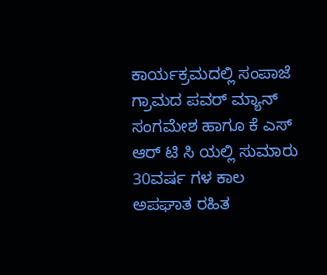ಕಾರ್ಯಕ್ರಮದಲ್ಲಿ ಸಂಪಾಜೆ ಗ್ರಾಮದ ಪವರ್ ಮ್ಯಾನ್ ಸಂಗಮೇಶ ಹಾಗೂ ಕೆ ಎಸ್ ಆರ್ ಟಿ ಸಿ ಯಲ್ಲಿ ಸುಮಾರು 30ವರ್ಷ ಗಳ ಕಾಲ ಅಪಘಾತ ರಹಿತ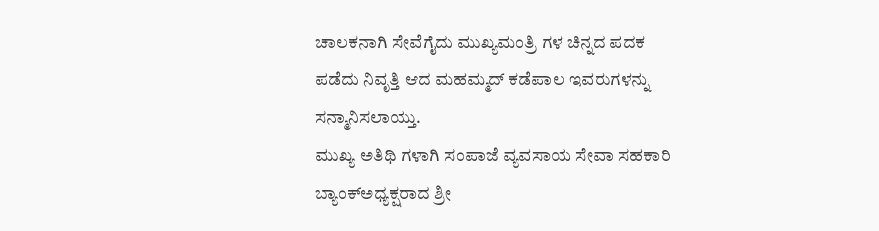ಚಾಲಕನಾಗಿ ಸೇವೆಗೈದು ಮುಖ್ಯಮಂತ್ರಿ ಗಳ ಚಿನ್ನದ ಪದಕ ಪಡೆದು ನಿವೃತ್ತಿ ಆದ ಮಹಮ್ಮದ್ ಕಡೆಪಾಲ ಇವರುಗಳನ್ನು ಸನ್ಮಾನಿಸಲಾಯ್ತು.
ಮುಖ್ಯ ಅತಿಥಿ ಗಳಾಗಿ ಸಂಪಾಜೆ ವ್ಯವಸಾಯ ಸೇವಾ ಸಹಕಾರಿ ಬ್ಯಾಂಕ್ಅಧ್ಯಕ್ಷರಾದ ಶ್ರೀ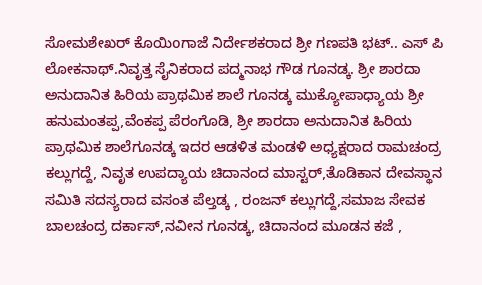ಸೋಮಶೇಖರ್ ಕೊಯಿoಗಾಜೆ ನಿರ್ದೇಶಕರಾದ ಶ್ರೀ ಗಣಪತಿ ಭಟ್.. ಎಸ್ ಪಿ ಲೋಕನಾಥ್.ನಿವೃತ್ತ ಸೈನಿಕರಾದ ಪದ್ಮನಾಭ ಗೌಡ ಗೂನಡ್ಕ. ಶ್ರೀ ಶಾರದಾ ಅನುದಾನಿತ ಹಿರಿಯ ಪ್ರಾಥಮಿಕ ಶಾಲೆ ಗೂನಡ್ಕ ಮುಕ್ಯೋಪಾಧ್ಯಾಯ ಶ್ರೀ ಹನುಮಂತಪ್ಪ,ವೆಂಕಪ್ಪ ಪೆರಂಗೊಡಿ, ಶ್ರೀ ಶಾರದಾ ಅನುದಾನಿತ ಹಿರಿಯ ಪ್ರಾಥಮಿಕ ಶಾಲೆಗೂನಡ್ಕ ಇದರ ಆಡಳಿತ ಮಂಡಳಿ ಅಧ್ಯಕ್ಷರಾದ ರಾಮಚಂದ್ರ ಕಲ್ಲುಗದ್ದೆ, ನಿವೃತ ಉಪದ್ಯಾಯ ಚಿದಾನಂದ ಮಾಸ್ಟರ್,ತೊಡಿಕಾನ ದೇವಸ್ಥಾನ ಸಮಿತಿ ಸದಸ್ಯರಾದ ವಸಂತ ಪೆಲ್ತಡ್ಕ , ರಂಜನ್ ಕಲ್ಲುಗದ್ದೆ,ಸಮಾಜ ಸೇವಕ ಬಾಲಚಂದ್ರ ದರ್ಕಾಸ್,ನವೀನ ಗೂನಡ್ಕ, ಚಿದಾನಂದ ಮೂಡನ ಕಜೆ ,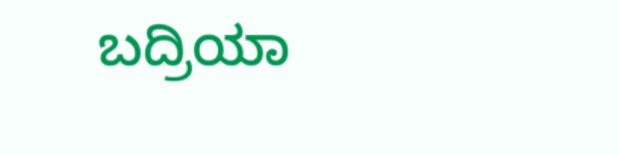ಬದ್ರಿಯಾ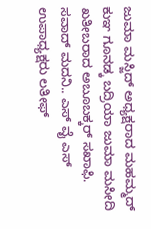ಜುಮಾ ಮಸ್ಜಿದ್ ಅಧ್ಯಕ್ಷರಾದ ಮಹಮ್ಮದ್ ಕುಞ ಗೂನಡ್ಕ ಬದ್ರಿಯಾ ಜುಮಾ ಮಸೀದಿ ಖತೀಬರಾದ ಅಬೂಬಕ್ಕರ್ ಸಖಾಫಿ. ಸವಾದ್ ಮದನಿ.. ಎಸ್ ವೈ ಎಸ್ ಉಪಾಧ್ಯಕ್ಷರು ಲತೀಫ್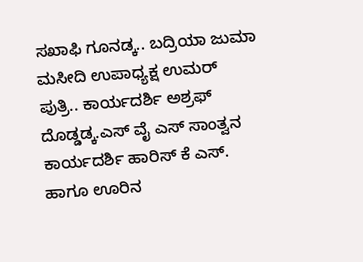ಸಖಾಫಿ ಗೂನಡ್ಕ.. ಬದ್ರಿಯಾ ಜುಮಾ ಮಸೀದಿ ಉಪಾಧ್ಯಕ್ಷ ಉಮರ್ ಪುತ್ರಿ.. ಕಾರ್ಯದರ್ಶಿ ಅಶ್ರಫ್ ದೊಡ್ಡಡ್ಕ.ಎಸ್ ವೈ ಎಸ್ ಸಾಂತ್ವನ ಕಾರ್ಯದರ್ಶಿ ಹಾರಿಸ್ ಕೆ ಎಸ್. ಹಾಗೂ ಊರಿನ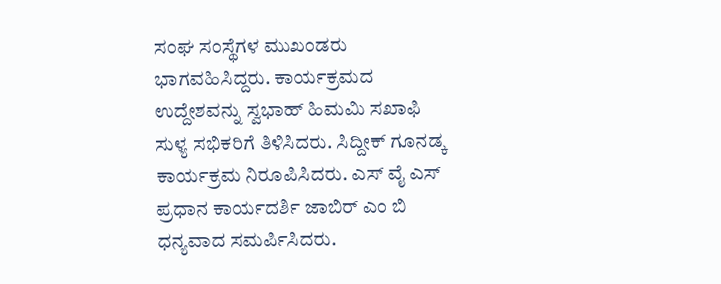ಸಂಘ ಸಂಸ್ಥೆಗಳ ಮುಖಂಡರು ಭಾಗವಹಿಸಿದ್ದರು. ಕಾರ್ಯಕ್ರಮದ ಉದ್ದೇಶವನ್ನು ಸ್ವಭಾಹ್ ಹಿಮಮಿ ಸಖಾಫಿ ಸುಳ್ಯ ಸಭಿಕರಿಗೆ ತಿಳಿಸಿದರು. ಸಿದ್ದೀಕ್ ಗೂನಡ್ಕ ಕಾರ್ಯಕ್ರಮ ನಿರೂಪಿಸಿದರು. ಎಸ್ ವೈ ಎಸ್ ಪ್ರಧಾನ ಕಾರ್ಯದರ್ಶಿ ಜಾಬಿರ್ ಎಂ ಬಿ ಧನ್ಯವಾದ ಸಮರ್ಪಿಸಿದರು.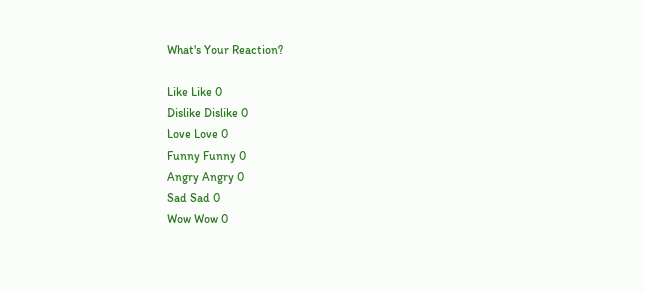What's Your Reaction?

Like Like 0
Dislike Dislike 0
Love Love 0
Funny Funny 0
Angry Angry 0
Sad Sad 0
Wow Wow 0